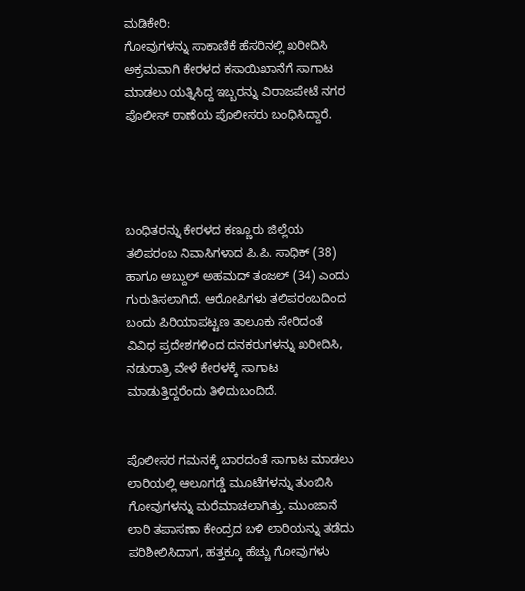ಮಡಿಕೇರಿ:
ಗೋವುಗಳನ್ನು ಸಾಕಾಣಿಕೆ ಹೆಸರಿನಲ್ಲಿ ಖರೀದಿಸಿ ಅಕ್ರಮವಾಗಿ ಕೇರಳದ ಕಸಾಯಿಖಾನೆಗೆ ಸಾಗಾಟ ಮಾಡಲು ಯತ್ನಿಸಿದ್ದ ಇಬ್ಬರನ್ನು ವಿರಾಜಪೇಟೆ ನಗರ ಪೊಲೀಸ್ ಠಾಣೆಯ ಪೊಲೀಸರು ಬಂಧಿಸಿದ್ದಾರೆ.




ಬಂಧಿತರನ್ನು ಕೇರಳದ ಕಣ್ಣೂರು ಜಿಲ್ಲೆಯ ತಲಿಪರಂಬ ನಿವಾಸಿಗಳಾದ ಪಿ.ಪಿ. ಸಾಧಿಕ್ (38) ಹಾಗೂ ಅಬ್ದುಲ್ ಅಹಮದ್ ತಂಜಲ್ (34) ಎಂದು ಗುರುತಿಸಲಾಗಿದೆ. ಆರೋಪಿಗಳು ತಲಿಪರಂಬದಿಂದ ಬಂದು ಪಿರಿಯಾಪಟ್ಟಣ ತಾಲೂಕು ಸೇರಿದಂತೆ ವಿವಿಧ ಪ್ರದೇಶಗಳಿಂದ ದನಕರುಗಳನ್ನು ಖರೀದಿಸಿ, ನಡುರಾತ್ರಿ ವೇಳೆ ಕೇರಳಕ್ಕೆ ಸಾಗಾಟ ಮಾಡುತ್ತಿದ್ದರೆಂದು ತಿಳಿದುಬಂದಿದೆ.


ಪೊಲೀಸರ ಗಮನಕ್ಕೆ ಬಾರದಂತೆ ಸಾಗಾಟ ಮಾಡಲು ಲಾರಿಯಲ್ಲಿ ಆಲೂಗಡ್ಡೆ ಮೂಟೆಗಳನ್ನು ತುಂಬಿಸಿ ಗೋವುಗಳನ್ನು ಮರೆಮಾಚಲಾಗಿತ್ತು. ಮುಂಜಾನೆ ಲಾರಿ ತಪಾಸಣಾ ಕೇಂದ್ರದ ಬಳಿ ಲಾರಿಯನ್ನು ತಡೆದು ಪರಿಶೀಲಿಸಿದಾಗ, ಹತ್ತಕ್ಕೂ ಹೆಚ್ಚು ಗೋವುಗಳು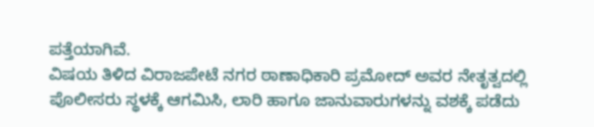ಪತ್ತೆಯಾಗಿವೆ.
ವಿಷಯ ತಿಳಿದ ವಿರಾಜಪೇಟೆ ನಗರ ಠಾಣಾಧಿಕಾರಿ ಪ್ರಮೋದ್ ಅವರ ನೇತೃತ್ವದಲ್ಲಿ ಪೊಲೀಸರು ಸ್ಥಳಕ್ಕೆ ಆಗಮಿಸಿ, ಲಾರಿ ಹಾಗೂ ಜಾನುವಾರುಗಳನ್ನು ವಶಕ್ಕೆ ಪಡೆದು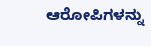ಆರೋಪಿಗಳನ್ನು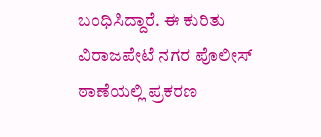ಬಂಧಿಸಿದ್ದಾರೆ. ಈ ಕುರಿತು ವಿರಾಜಪೇಟೆ ನಗರ ಪೊಲೀಸ್ ಠಾಣೆಯಲ್ಲಿ ಪ್ರಕರಣ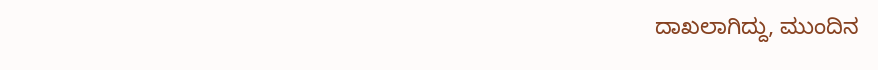ದಾಖಲಾಗಿದ್ದು, ಮುಂದಿನ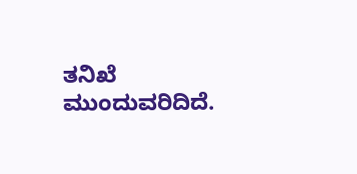ತನಿಖೆ ಮುಂದುವರಿದಿದೆ.